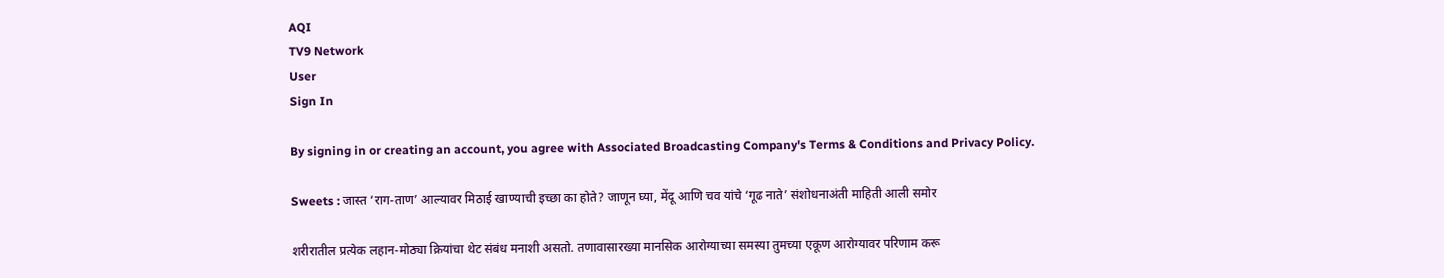AQI
TV9 Network
User
Sign In

By signing in or creating an account, you agree with Associated Broadcasting Company's Terms & Conditions and Privacy Policy.

Sweets : जास्त ‘राग-ताण’ आल्यावर मिठाई खाण्याची इच्छा का होते? जाणून घ्या, मेंदू आणि चव यांचे ‘गूढ नाते’ संशोधनाअंती माहिती आली समोर

शरीरातील प्रत्येक लहान-मोठ्या क्रियांचा थेट संबंध मनाशी असतो. तणावासारख्या मानसिक आरोग्याच्या समस्या तुमच्या एकूण आरोग्यावर परिणाम करू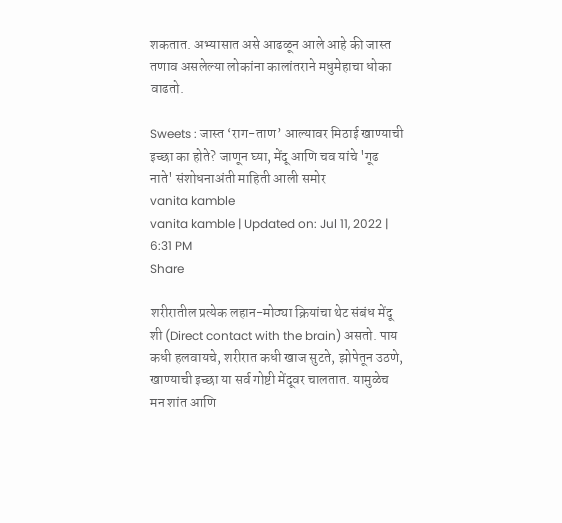शकतात. अभ्यासात असे आढळून आले आहे की जास्त तणाव असलेल्या लोकांना कालांतराने मधुमेहाचा धोका वाढतो.

Sweets : जास्त ‘राग-ताण’ आल्यावर मिठाई खाण्याची इच्छा का होते? जाणून घ्या, मेंदू आणि चव यांचे 'गूढ नाते' संशोधनाअंती माहिती आली समोर
vanita kamble
vanita kamble | Updated on: Jul 11, 2022 | 6:31 PM
Share

शरीरातील प्रत्येक लहान-मोठ्या क्रियांचा थेट संबंध मेंदू शी (Direct contact with the brain) असतो. पाय कधी हलवायचे, शरीरात कधी खाज सुटते, झोपेतून उठणे, खाण्याची इच्छा या सर्व गोष्टी मेंदूवर चालतात. यामुळेच मन शांत आणि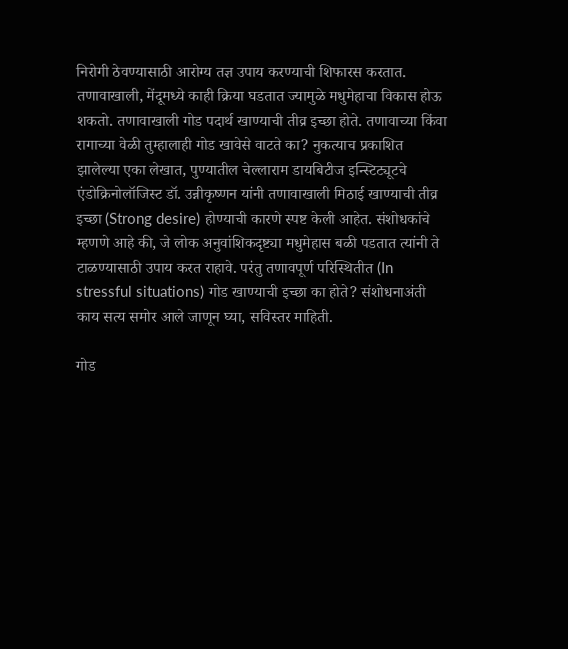निरोगी ठेवण्यासाठी आरोग्य तज्ञ उपाय करण्याची शिफारस करतात. तणावाखाली, मेंदूमध्ये काही क्रिया घडतात ज्यामुळे मधुमेहाचा विकास होऊ शकतो. तणावाखाली गोड पदार्थ खाण्याची तीव्र इच्छा होते. तणावाच्या किंवा रागाच्या वेळी तुम्हालाही गोड खावेसे वाटते का? नुकत्याच प्रकाशित झालेल्या एका लेखात, पुण्यातील चेल्लाराम डायबिटीज इन्स्टिट्यूटचे एंडोक्रिनोलॉजिस्ट डॉ. उन्नीकृष्णन यांनी तणावाखाली मिठाई खाण्याची तीव्र इच्छा (Strong desire) होण्याची कारणे स्पष्ट केली आहेत. संशोधकांचे म्हणणे आहे की, जे लोक अनुवांशिकदृष्ट्या मधुमेहास बळी पडतात त्यांनी ते टाळण्यासाठी उपाय करत राहावे. परंतु तणावपूर्ण परिस्थितीत (In stressful situations) गोड खाण्याची इच्छा का होते? संशोधनाअंती काय सत्य समोर आले जाणून घ्या, सविस्तर माहिती.

गोड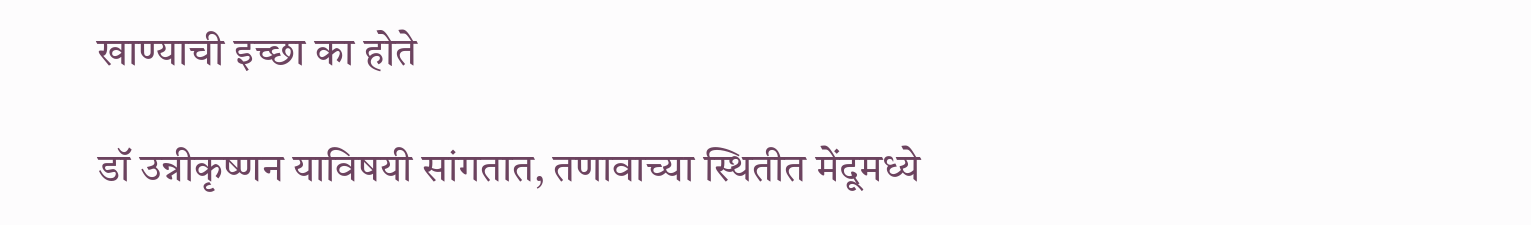खाण्याची इच्छा का होते

डॉ उन्नीकृष्णन याविषयी सांगतात, तणावाच्या स्थितीत मेंदूमध्ये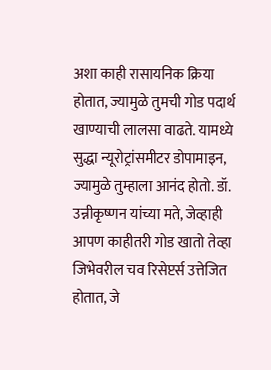अशा काही रासायनिक क्रिया होतात, ज्यामुळे तुमची गोड पदार्थ खाण्याची लालसा वाढते. यामध्ये सुद्धा न्यूरोट्रांसमीटर डोपामाइन, ज्यामुळे तुम्हाला आनंद होतो. डॉ. उन्नीकृष्णन यांच्या मते, जेव्हाही आपण काहीतरी गोड खातो तेव्हा जिभेवरील चव रिसेप्टर्स उत्तेजित होतात, जे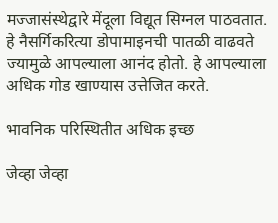मज्जासंस्थेद्वारे मेंदूला विद्यूत सिग्नल पाठवतात. हे नैसर्गिकरित्या डोपामाइनची पातळी वाढवते ज्यामुळे आपल्याला आनंद होतो. हे आपल्याला अधिक गोड खाण्यास उत्तेजित करते.

भावनिक परिस्थितीत अधिक इच्छ

जेव्हा जेव्हा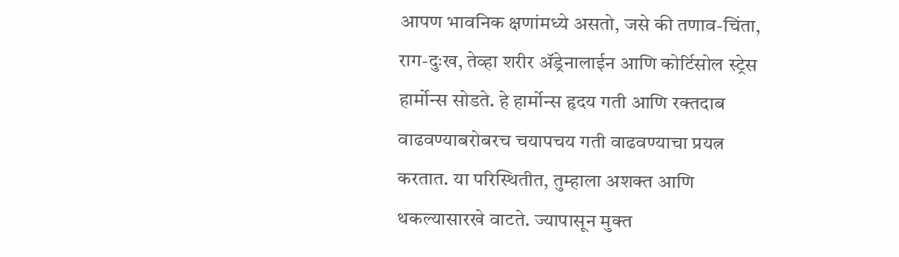आपण भावनिक क्षणांमध्ये असतो, जसे की तणाव-चिंता, राग-दुःख, तेव्हा शरीर ॲड्रेनालाईन आणि कोर्टिसोल स्ट्रेस हार्मोन्स सोडते. हे हार्मोन्स हृदय गती आणि रक्तदाब वाढवण्याबरोबरच चयापचय गती वाढवण्याचा प्रयत्न करतात. या परिस्थितीत, तुम्हाला अशक्त आणि थकल्यासारखे वाटते. ज्यापासून मुक्त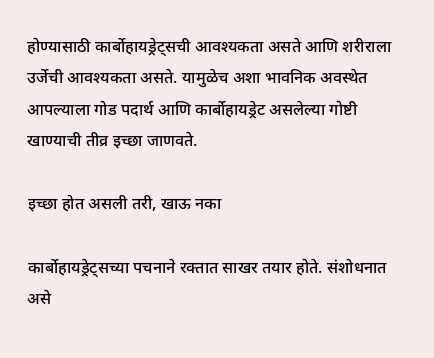होण्यासाठी कार्बोहायड्रेट्सची आवश्यकता असते आणि शरीराला उर्जेची आवश्यकता असते. यामुळेच अशा भावनिक अवस्थेत आपल्याला गोड पदार्थ आणि कार्बोहायड्रेट असलेल्या गोष्टी खाण्याची तीव्र इच्छा जाणवते.

इच्छा होत असली तरी, खाऊ नका

कार्बोहायड्रेट्सच्या पचनाने रक्तात साखर तयार होते. संशोधनात असे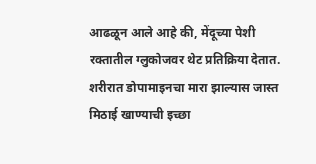आढळून आले आहे की, मेंदूच्या पेशी रक्तातील ग्लुकोजवर थेट प्रतिक्रिया देतात. शरीरात डोपामाइनचा मारा झाल्यास जास्त मिठाई खाण्याची इच्छा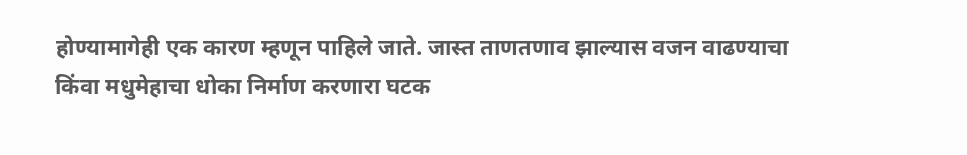होण्यामागेही एक कारण म्हणून पाहिले जाते. जास्त ताणतणाव झाल्यास वजन वाढण्याचा किंवा मधुमेहाचा धोका निर्माण करणारा घटक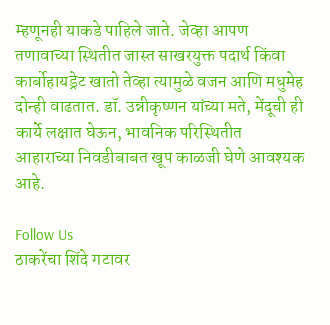म्हणूनही याकडे पाहिले जाते. जेव्हा आपण तणावाच्या स्थितीत जास्त साखरयुक्त पदार्थ किंवा कार्बोहायड्रेट खातो तेव्हा त्यामुळे वजन आणि मधुमेह दोन्ही वाढतात. डॉ. उन्नीकृष्णन यांच्या मते, मेंदूची ही कार्ये लक्षात घेऊन, भावनिक परिस्थितीत आहाराच्या निवडीबाबत खूप काळजी घेणे आवश्यक आहे.

Follow Us
ठाकरेंचा शिंदे गटावर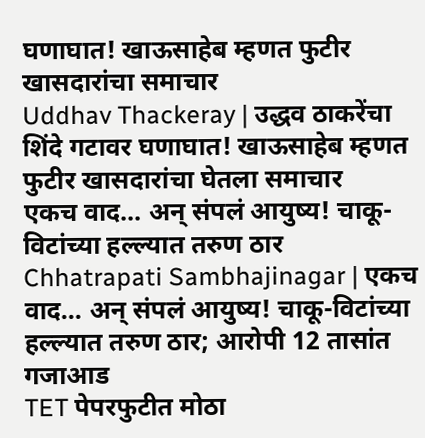घणाघात! खाऊसाहेब म्हणत फुटीर खासदारांचा समाचार
Uddhav Thackeray | उद्धव ठाकरेंचा शिंदे गटावर घणाघात! खाऊसाहेब म्हणत फुटीर खासदारांचा घेतला समाचार
एकच वाद... अन् संपलं आयुष्य! चाकू-विटांच्या हल्ल्यात तरुण ठार
Chhatrapati Sambhajinagar | एकच वाद... अन् संपलं आयुष्य! चाकू-विटांच्या हल्ल्यात तरुण ठार; आरोपी 12 तासांत गजाआड
TET पेपरफुटीत मोठा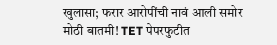खुलासा; फरार आरोपींची नावं आली समोर
मोठी बातमी! TET पेपरफुटीत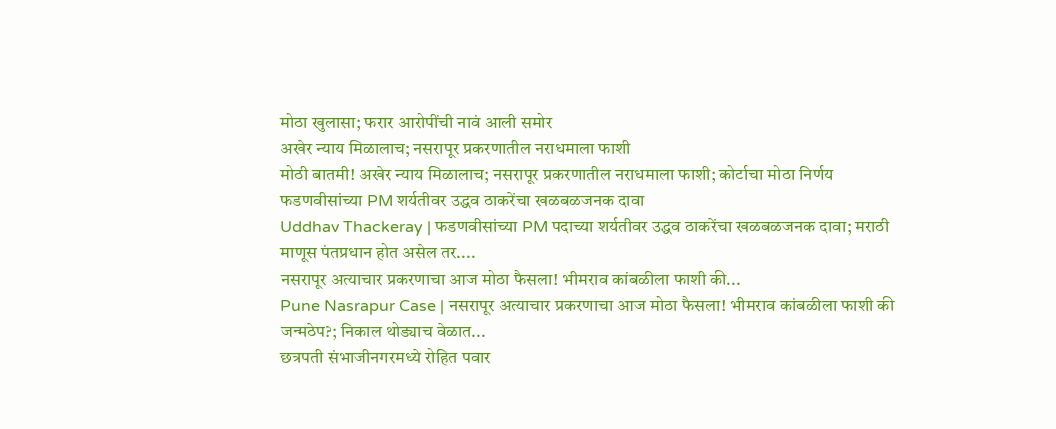मोठा खुलासा; फरार आरोपींची नावं आली समोर
अखेर न्याय मिळालाच; नसरापूर प्रकरणातील नराधमाला फाशी
मोठी बातमी! अखेर न्याय मिळालाच; नसरापूर प्रकरणातील नराधमाला फाशी; कोर्टाचा मोठा निर्णय
फडणवीसांच्या PM शर्यतीवर उद्धव ठाकरेंचा खळबळजनक दावा
Uddhav Thackeray | फडणवीसांच्या PM पदाच्या शर्यतीवर उद्धव ठाकरेंचा खळबळजनक दावा; मराठी माणूस पंतप्रधान होत असेल तर....
नसरापूर अत्याचार प्रकरणाचा आज मोठा फैसला! भीमराव कांबळीला फाशी की...
Pune Nasrapur Case | नसरापूर अत्याचार प्रकरणाचा आज मोठा फैसला! भीमराव कांबळीला फाशी की जन्मठेप?; निकाल थोड्याच वेळात...
छत्रपती संभाजीनगरमध्ये रोहित पवार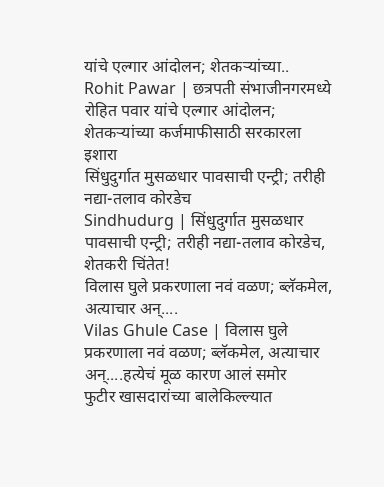यांचे एल्गार आंदोलन; शेतकऱ्यांच्या..
Rohit Pawar | छत्रपती संभाजीनगरमध्ये रोहित पवार यांचे एल्गार आंदोलन; शेतकऱ्यांच्या कर्जमाफीसाठी सरकारला इशारा
सिंधुदुर्गात मुसळधार पावसाची एन्ट्री; तरीही नद्या-तलाव कोरडेच
Sindhudurg | सिंधुदुर्गात मुसळधार पावसाची एन्ट्री; तरीही नद्या-तलाव कोरडेच, शेतकरी चिंतेत!
विलास घुले प्रकरणाला नवं वळण; ब्लॅकमेल, अत्याचार अन्....
Vilas Ghule Case | विलास घुले प्रकरणाला नवं वळण; ब्लॅकमेल, अत्याचार अन्....हत्येचं मूळ कारण आलं समोर
फुटीर खासदारांच्या बालेकिल्ल्यात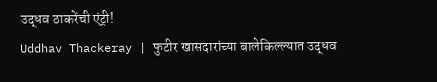उद्धव ठाकरेंची एंट्री!
Uddhav Thackeray | फुटीर खासदारांच्या बालेकिल्ल्यात उद्धव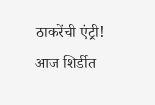ठाकरेंची एंट्री! आज शिर्डीत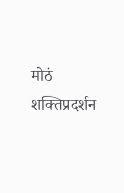मोठं शक्तिप्रदर्शन